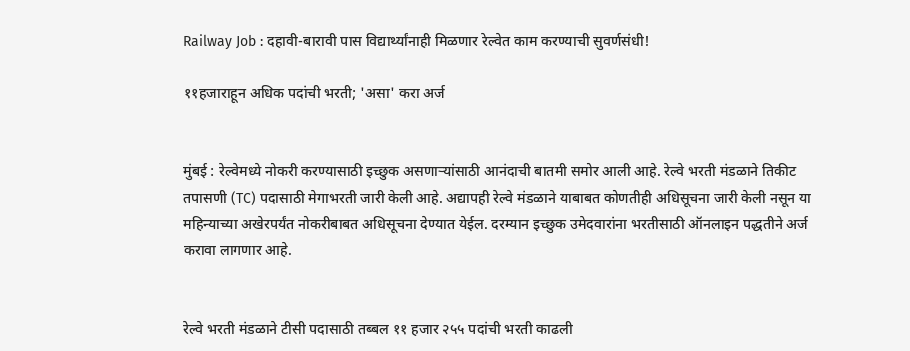Railway Job : दहावी-बारावी पास विद्यार्थ्यांनाही मिळणार रेल्वेत काम करण्याची सुवर्णसंधी!

११हजाराहून अधिक पदांची भरती; 'असा' करा अर्ज


मुंबई : रेल्वेमध्ये नोकरी करण्यासाठी इच्छुक असणाऱ्यांसाठी आनंदाची बातमी समोर आली आहे. रेल्वे भरती मंडळाने तिकीट तपासणी (TC) पदासाठी मेगाभरती जारी केली आहे. अद्यापही रेल्वे मंडळाने याबाबत कोणतीही अधिसूचना जारी केली नसून या महिन्याच्या अखेरपर्यंत नोकरीबाबत अधिसूचना देण्यात येईल. दरम्यान इच्छुक उमेदवारांना भरतीसाठी ऑनलाइन पद्धतीने अर्ज करावा लागणार आहे.


रेल्वे भरती मंडळाने टीसी पदासाठी तब्बल ११ हजार २५५ पदांची भरती काढली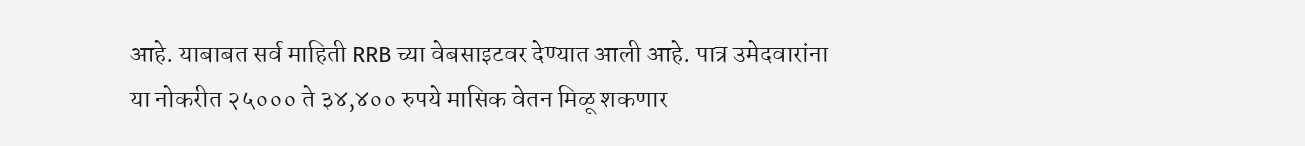आहे. याबाबत सर्व माहिती RRB च्या वेबसाइटवर देण्यात आली आहे. पात्र उमेदवारांना या नोकरीत २५००० ते ३४,४०० रुपये मासिक वेतन मिळू शकणार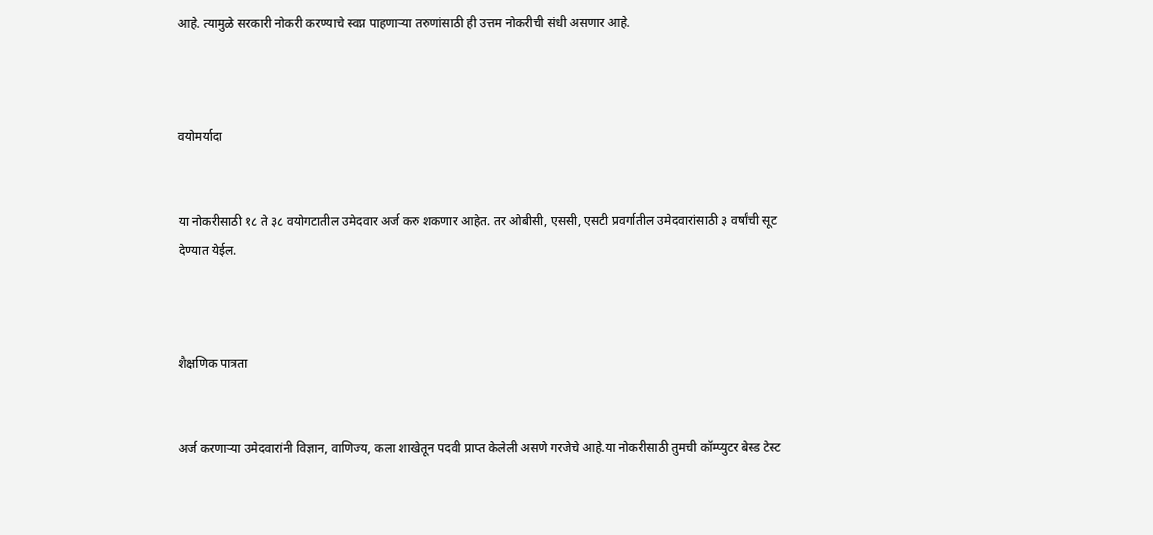आहे. त्यामुळे सरकारी नोकरी करण्याचे स्वप्न पाहणाऱ्या तरुणांसाठी ही उत्तम नोकरीची संधी असणार आहे.



वयोमर्यादा


या नोकरीसाठी १८ ते ३८ वयोगटातील उमेदवार अर्ज करु शकणार आहेत. तर ओबीसी, एससी, एसटी प्रवर्गातील उमेदवारांसाठी ३ वर्षांची सूट देण्यात येईल.



शैक्षणिक पात्रता


अर्ज करणाऱ्या उमेदवारांनी विज्ञान, वाणिज्य, कला शाखेतून पदवी प्राप्त केलेली असणे गरजेचे आहे.या नोकरीसाठी तुमची कॉम्प्युटर बेस्ड टेस्ट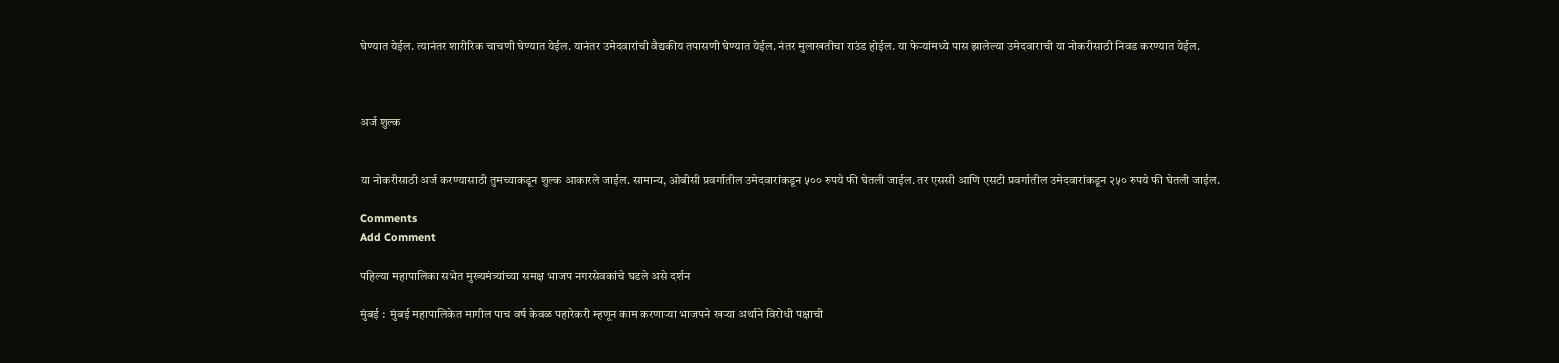घेण्यात येईल. त्यानंतर शारीरिक चाचणी घेण्यात येईल. यानंतर उमेदवारांची वैद्यकीय तपासणी घेण्यात येईल. नंतर मुलाखतीचा राउंड होईल. या फेऱ्यांमध्ये पास झालेल्या उमेदवाराची या नोकरीसाठी निवड करण्यात येईल.



अर्ज शुल्क


या नोकरीसाठी अर्ज करण्यासाठी तुमच्याकडून शुल्क आकारले जाईल. सामान्य, ओबीसी प्रवर्गातील उमेदवारांकडून ५०० रुपये फी घेतली जाईल. तर एससी आणि एसटी प्रवर्गातील उमेदवारांकडून २५० रुपये फी घेतली जाईल.

Comments
Add Comment

पहिल्या महापालिका सभेत मुख्यमंत्र्यांच्या समक्ष भाजप नगरसेवकांचे घडले असे दर्शन

मुंबई :  मुंबई महापालिकेत मागील पाच वर्ष केवळ पहारेकरी म्हणून काम करणाऱ्या भाजपने खऱ्या अर्थाने विरोधी पक्षाची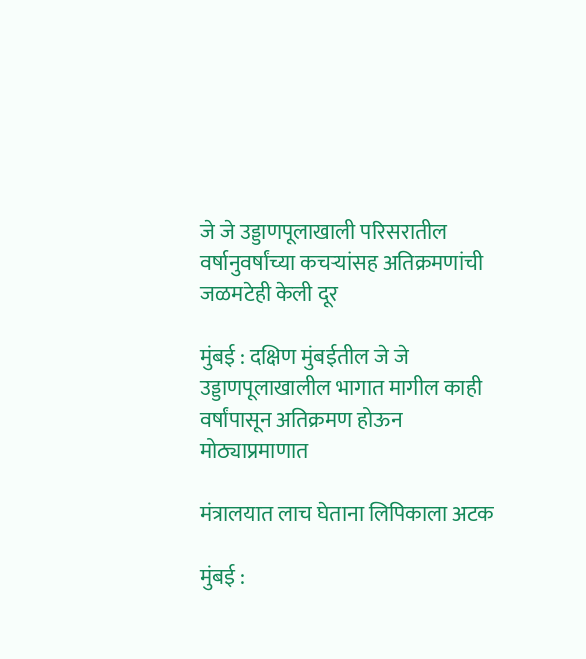जे जे उड्डाणपूलाखाली परिसरातील वर्षानुवर्षांच्या कचऱ्यांसह अतिक्रमणांची जळमटेही केली दूर

मुंबई : दक्षिण मुंबईतील जे जे उड्डाणपूलाखालील भागात मागील काही वर्षांपासून अतिक्रमण होऊन मोठ्याप्रमाणात

मंत्रालयात लाच घेताना लिपिकाला अटक

मुंबई :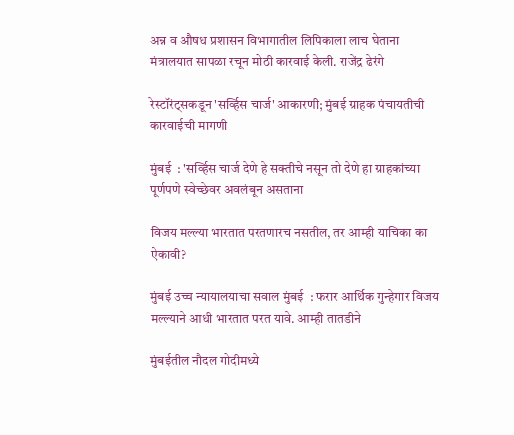अन्न व औषध प्रशासन विभागातील लिपिकाला लाच घेताना मंत्रालयात सापळा रचून मोठी कारवाई केली. राजेंद्र ढेरंगे

रेस्टॉरंट्सकडून 'सर्व्हिस चार्ज' आकारणी; मुंबई ग्राहक पंचायतीची कारवाईची मागणी

मुंबई  : 'सर्व्हिस चार्ज देणे हे सक्तीचे नसून तो देणे हा ग्राहकांच्या पूर्णपणे स्वेच्छेवर अवलंबून असताना

विजय मल्ल्या भारतात परतणारच नसतील, तर आम्ही याचिका का ऐकावी?

मुंबई उच्च न्यायालयाचा सवाल मुंबई  : फरार आर्थिक गुन्हेगार विजय मल्ल्याने आधी भारतात परत यावे. आम्ही तातडीने

मुंबईतील नौदल गोदीमध्ये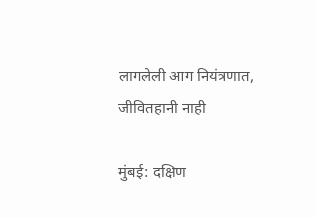लागलेली आग नियंत्रणात, जीवितहानी नाही

मुंबई: दक्षिण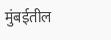मुंबईतील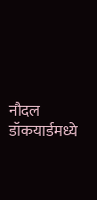नौदल डॉकयार्डमध्ये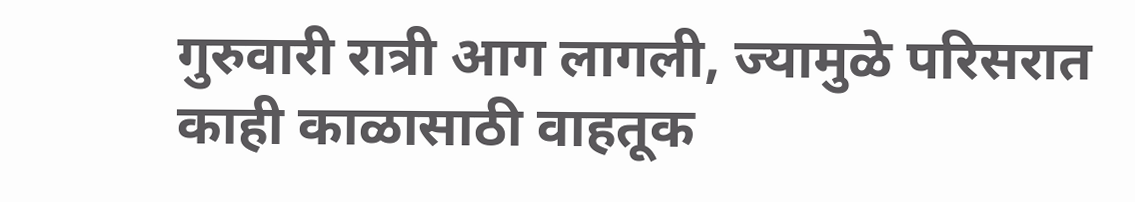गुरुवारी रात्री आग लागली, ज्यामुळे परिसरात काही काळासाठी वाहतूक